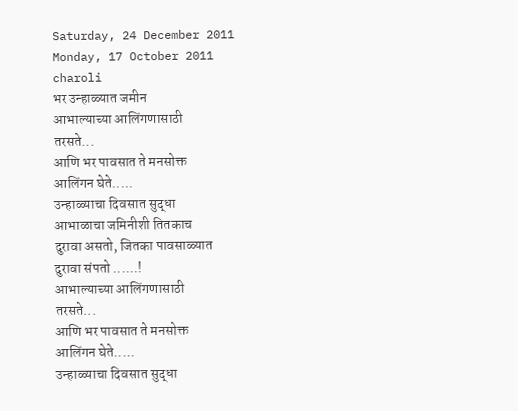Saturday, 24 December 2011
Monday, 17 October 2011
charoli
भर उन्हाळ्यात जमीन
आभाल्याच्या आलिंगणासाठी
तरसते...
आणि भर पावसात ते मनसोक्त
आलिंगन घेते.....
उन्हाळ्याचा दिवसात सुद्धा
आभाळाचा जमिनीशी तितकाच
दुरावा असतो, जितका पावसाळ्यात
दुरावा संपतो ......!
आभाल्याच्या आलिंगणासाठी
तरसते...
आणि भर पावसात ते मनसोक्त
आलिंगन घेते.....
उन्हाळ्याचा दिवसात सुद्धा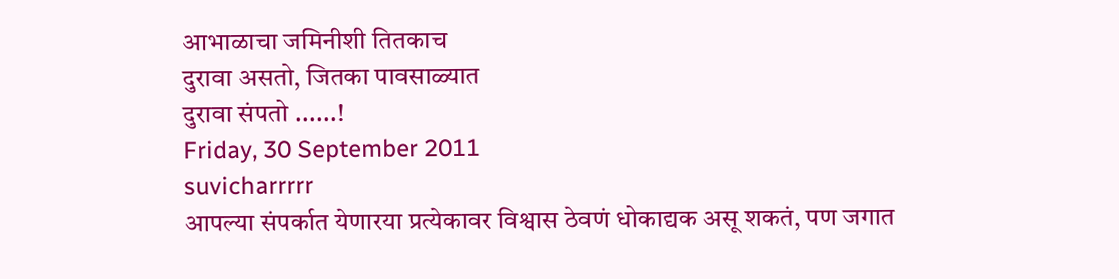आभाळाचा जमिनीशी तितकाच
दुरावा असतो, जितका पावसाळ्यात
दुरावा संपतो ......!
Friday, 30 September 2011
suvicharrrrr
आपल्या संपर्कात येणारया प्रत्येकावर विश्वास ठेवणं धोकाद्यक असू शकतं, पण जगात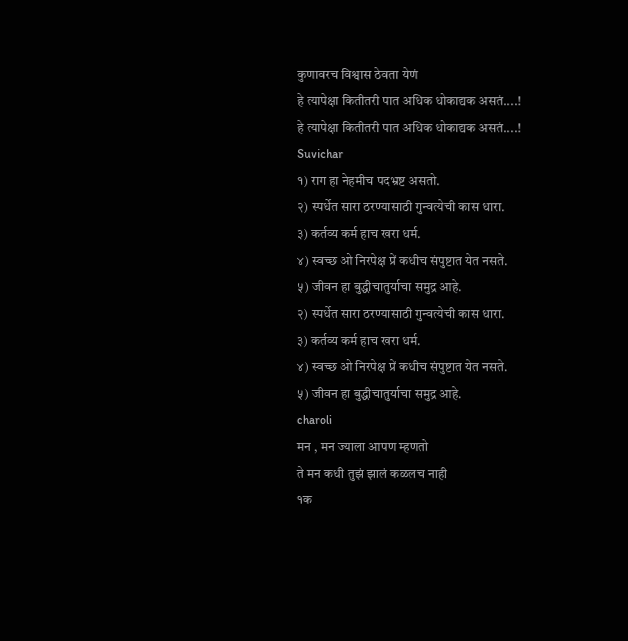कुणावरच विश्वास ठेवता येणं
हे त्यापेक्षा कितीतरी पात अधिक धोकाद्यक असतं....!
हे त्यापेक्षा कितीतरी पात अधिक धोकाद्यक असतं....!
Suvichar
१) राग हा नेहमीच पदभ्रष्ट असतो.
२) स्पर्धेत सारा ठरण्यासाठी गुन्वत्येची कास धारा.
३) कर्तव्य कर्म हाच खरा धर्म.
४) स्वच्छ ओ निरपेक्ष प्रें कधीच संपुष्टात येत नसते.
५) जीवन हा बुद्धीचातुर्याचा समुद्र आहे.
२) स्पर्धेत सारा ठरण्यासाठी गुन्वत्येची कास धारा.
३) कर्तव्य कर्म हाच खरा धर्म.
४) स्वच्छ ओ निरपेक्ष प्रें कधीच संपुष्टात येत नसते.
५) जीवन हा बुद्धीचातुर्याचा समुद्र आहे.
charoli
मन , मन ज्याला आपण म्हणतो
ते मन कधी तुझं झालं कळलच नाही
१क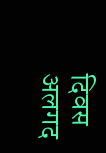दिवस अलगद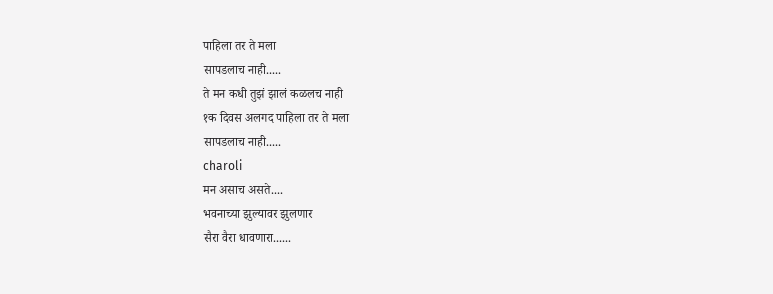पाहिला तर ते मला
सापडलाच नाही.....
ते मन कधी तुझं झालं कळलच नाही
१क दिवस अलगद पाहिला तर ते मला
सापडलाच नाही.....
charoli
मन असाच असते....
भवनाच्या झुल्यावर झुलणार
सैरा वैरा धावणारा......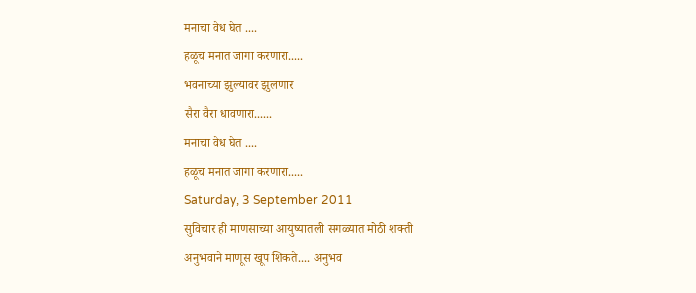मनाचा वेध घेत ....
हळूच मनात जागा करणारा.....
भवनाच्या झुल्यावर झुलणार
सैरा वैरा धावणारा......
मनाचा वेध घेत ....
हळूच मनात जागा करणारा.....
Saturday, 3 September 2011
सुविचार ही माणसाच्या आयुष्यातली सगळ्यात मोठी शक्ती
अनुभवाने माणूस खूप शिकते.... अनुभव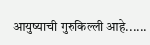आयुष्याची गुरुकिल्ली आहे......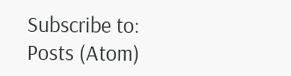Subscribe to:
Posts (Atom)